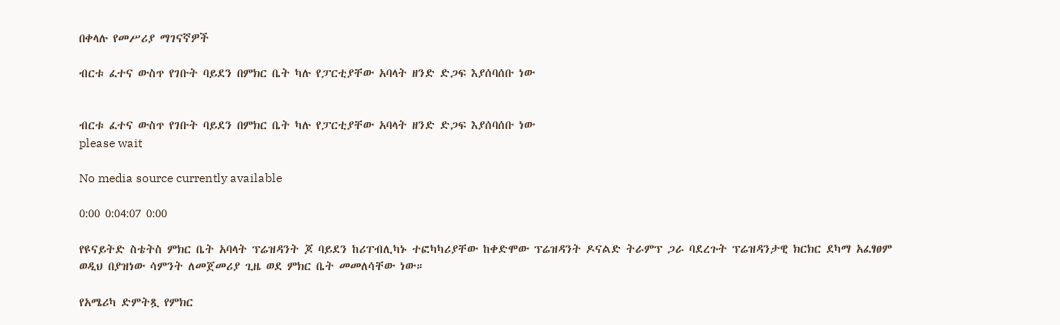በቀላሉ የመሥሪያ ማገናኛዎች

ብርቱ ፈተና ውስጥ የገቡት ባይደን በምክር ቤት ካሉ የፓርቲያቸው አባላት ዘንድ ድጋፍ እያሰባሰቡ ነው


ብርቱ ፈተና ውስጥ የገቡት ባይደን በምክር ቤት ካሉ የፓርቲያቸው አባላት ዘንድ ድጋፍ እያሰባሰቡ ነው
please wait

No media source currently available

0:00 0:04:07 0:00

የዩናይትድ ስቴትስ ምክር ቤት አባላት ፕሬዝዳንት ጆ ባይደን ከሪፐብሊካኑ ተፎካካሪያቸው ከቀድሞው ፕሬዝዳንት ዶናልድ ትራምፕ ጋራ ባደረጉት ፕሬዝዳንታዊ ክርክር ደካማ አፈፃፀም ወዲህ በያዝነው ሳምንት ለመጀመሪያ ጊዜ ወደ ምክር ቤት መመለሳቸው ነው።

የአሜሪካ ድምትጿ የምክር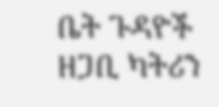ቤት ጉዳዮች ዘጋቢ ካትሪን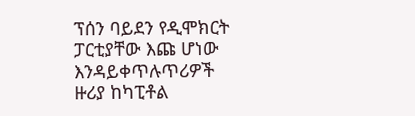ፕሰን ባይደን የዲሞክርት ፓርቲያቸው እጩ ሆነው እንዳይቀጥሉጥሪዎች ዙሪያ ከካፒቶል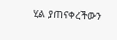ሂል ያጠናቀረችውን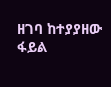ዘገባ ከተያያዘው ፋይል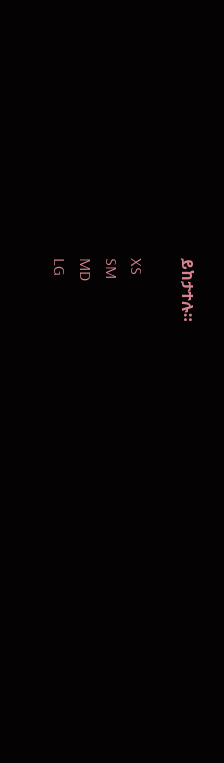ይከታተሉ።

XS
SM
MD
LG